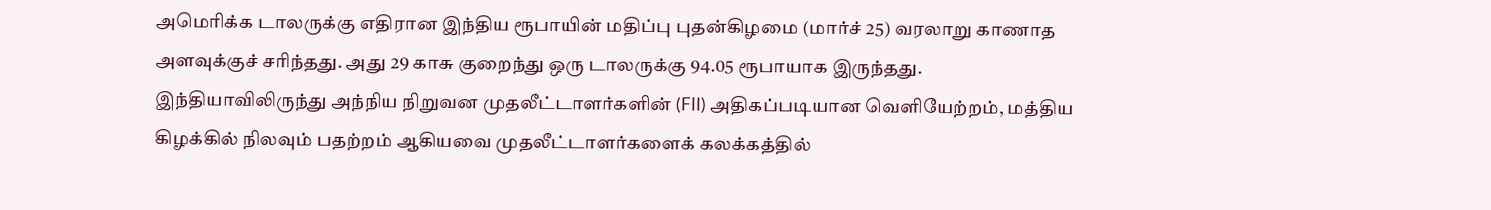அமெரிக்க டாலருக்கு எதிரான இந்திய ரூபாயின் மதிப்பு புதன்கிழமை (மார்ச் 25) வரலாறு காணாத அளவுக்குச் சரிந்தது. அது 29 காசு குறைந்து ஒரு டாலருக்கு 94.05 ரூபாயாக இருந்தது.
இந்தியாவிலிருந்து அந்நிய நிறுவன முதலீட்டாளர்களின் (FII) அதிகப்படியான வெளியேற்றம், மத்திய கிழக்கில் நிலவும் பதற்றம் ஆகியவை முதலீட்டாளர்களைக் கலக்கத்தில்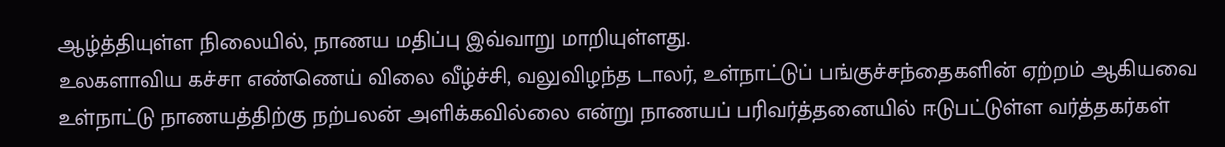ஆழ்த்தியுள்ள நிலையில், நாணய மதிப்பு இவ்வாறு மாறியுள்ளது.
உலகளாவிய கச்சா எண்ணெய் விலை வீழ்ச்சி, வலுவிழந்த டாலர், உள்நாட்டுப் பங்குச்சந்தைகளின் ஏற்றம் ஆகியவை உள்நாட்டு நாணயத்திற்கு நற்பலன் அளிக்கவில்லை என்று நாணயப் பரிவர்த்தனையில் ஈடுபட்டுள்ள வர்த்தகர்கள்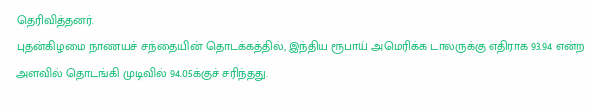தெரிவித்தனர்.
புதன்கிழமை நாணயச் சந்தையின் தொடக்கத்தில், இந்திய ரூபாய் அமெரிக்க டாலருக்கு எதிராக 93.94 என்ற அளவில் தொடங்கி முடிவில் 94.05க்குச் சரிந்தது.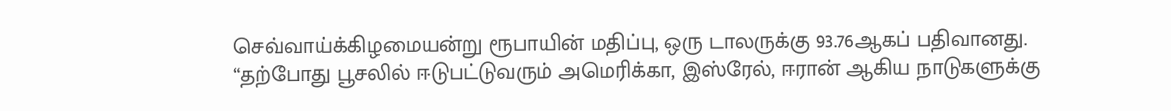செவ்வாய்க்கிழமையன்று ரூபாயின் மதிப்பு, ஒரு டாலருக்கு 93.76ஆகப் பதிவானது.
“தற்போது பூசலில் ஈடுபட்டுவரும் அமெரிக்கா, இஸ்ரேல், ஈரான் ஆகிய நாடுகளுக்கு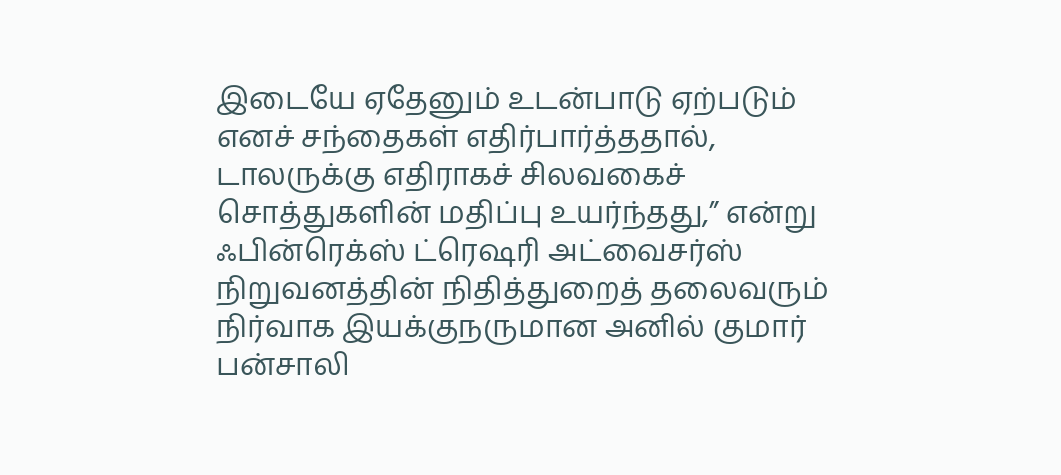இடையே ஏதேனும் உடன்பாடு ஏற்படும் எனச் சந்தைகள் எதிர்பார்த்ததால், டாலருக்கு எதிராகச் சிலவகைச் சொத்துகளின் மதிப்பு உயர்ந்தது,” என்று ஃபின்ரெக்ஸ் ட்ரெஷரி அட்வைசர்ஸ் நிறுவனத்தின் நிதித்துறைத் தலைவரும் நிர்வாக இயக்குநருமான அனில் குமார் பன்சாலி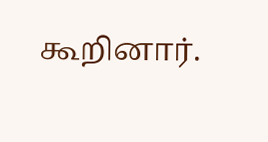கூறினார்.